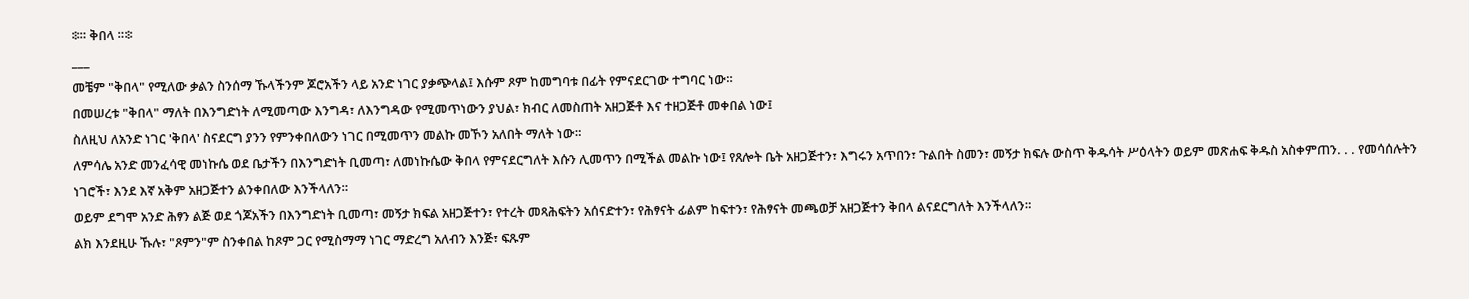፨። ቅበላ ።፨
___
መቼም "ቅበላ" የሚለው ቃልን ስንሰማ ኹላችንም ጆሮአችን ላይ አንድ ነገር ያቃጭላል፤ እሱም ጾም ከመግባቱ በፊት የምናደርገው ተግባር ነው።
በመሠረቱ "ቅበላ" ማለት በእንግድነት ለሚመጣው እንግዳ፣ ለእንግዳው የሚመጥነውን ያህል፣ ክብር ለመስጠት አዘጋጅቶ እና ተዘጋጅቶ መቀበል ነው፤
ስለዚህ ለአንድ ነገር 'ቅበላ' ስናደርግ ያንን የምንቀበለውን ነገር በሚመጥን መልኩ መኾን አለበት ማለት ነው።
ለምሳሌ አንድ መንፈሳዊ መነኩሴ ወደ ቤታችን በእንግድነት ቢመጣ፣ ለመነኩሴው ቅበላ የምናደርግለት እሱን ሊመጥን በሚችል መልኩ ነው፤ የጸሎት ቤት አዘጋጅተን፣ እግሩን አጥበን፣ ጉልበት ስመን፣ መኝታ ክፍሉ ውስጥ ቅዱሳት ሥዕላትን ወይም መጽሐፍ ቅዱስ አስቀምጠን. . . የመሳሰሉትን ነገሮች፣ እንደ እኛ አቅም አዘጋጅተን ልንቀበለው እንችላለን።
ወይም ደግሞ አንድ ሕፃን ልጅ ወደ ጎጆአችን በእንግድነት ቢመጣ፣ መኝታ ክፍል አዘጋጅተን፣ የተረት መጻሕፍትን አሰናድተን፣ የሕፃናት ፊልም ከፍተን፣ የሕፃናት መጫወቻ አዘጋጅተን ቅበላ ልናደርግለት እንችላለን።
ልክ እንደዚሁ ኹሉ፣ "ጾምን"ም ስንቀበል ከጾም ጋር የሚስማማ ነገር ማድረግ አለብን እንጅ፣ ፍጹም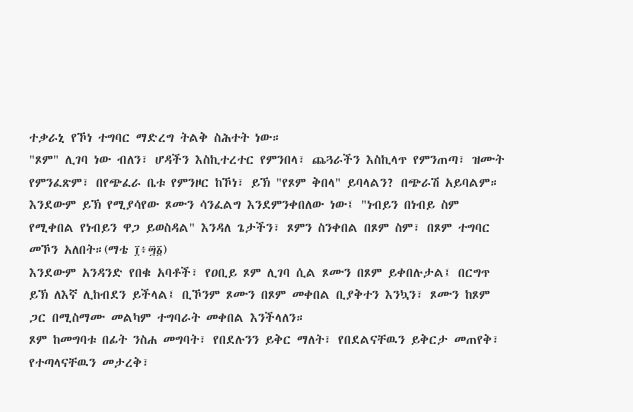ተቃራኒ የኾነ ተግባር ማድረግ ትልቅ ስሕተት ነው።
"ጾም" ሊገባ ነው ብለን፣ ሆዳችን እስኪተረተር የምንበላ፣ ጨጓራችን እስኪላጥ የምንጠጣ፣ ዝሙት የምንፈጽም፣ በየጭፈራ ቤቱ የምንዞር ከኾነ፣ ይኽ "የጾም ቅበላ" ይባላልን? በጭራሽ አይባልም።
እንደውም ይኽ የሚያሳየው ጾሙን ሳንፈልግ እንደምንቀበለው ነው፤ "ነብይን በነብይ ስም የሚቀበል የነብይን ዋጋ ይወስዳል" እንዳለ ጌታችን፣ ጾምን ስንቀበል በጾም ስም፣ በጾም ተግባር መኾን አለበት።(ማቴ ፲፥፵፩)
እንደውም አንዳንድ የበቁ አባቶች፣ የዐቢይ ጾም ሊገባ ሲል ጾሙን በጾም ይቀበሉታል፤ በርግጥ ይኽ ለእኛ ሊከብደን ይችላል፤ ቢኾንም ጾሙን በጾም መቀበል ቢያቅተን እንኳን፣ ጾሙን ከጾም ጋር በሚስማሙ መልካም ተግባራት መቀበል እንችላለን።
ጾም ከመግባቱ በፊት ንስሐ መግባት፣ የበደሉንን ይቅር ማለት፣ የበደልናቸዉን ይቅርታ መጠየቅ፣ የተጣላናቸዉን መታረቅ፣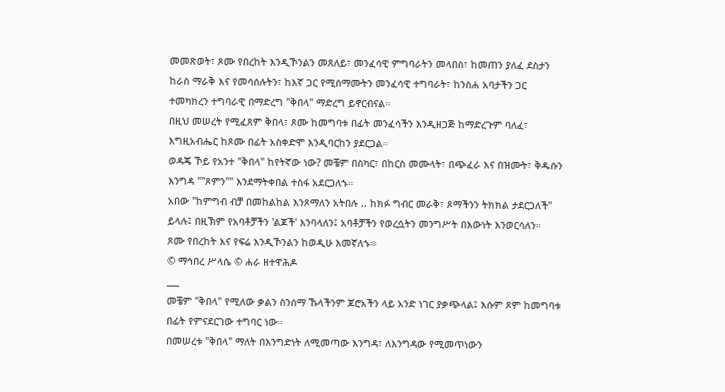መመጽወት፣ ጾሙ የበረከት እንዲኾንልን መጸለይ፣ መንፈሳዊ ምግባራትን መላበስ፣ ከመጠን ያለፈ ደስታን ከራስ ማራቅ እና የመሳሰሉትን፣ ከእኛ ጋር የሚስማሙትን መንፈሳዊ ተግባራት፣ ከንስሐ አባታችን ጋር ተመካክረን ተግባራዊ በማድረግ "ቅበላ" ማድረግ ይኖርብናል።
በዚህ መሠረት የሚፈጸም ቅበላ፣ ጾሙ ከመግባቱ በፊት መንፈሳችን እንዲዘጋጅ ከማድረጉም ባለፈ፣ እግዚአብሔር ከጾሙ በፊት አስቀድሞ እንዲባርከን ያደርጋል።
ወዳጄ ኾይ የአንተ "ቅበላ" ከየትኛው ነው? መቼም በስካር፣ በከርስ መሙላት፣ በጭፈራ እና በዝሙት፣ ቅዱሱን እንግዳ ""ጾምን"" እንደማትቀበል ተስፋ አደርጋለኁ።
አበው "ከምግብ ብቻ በመከልከል እንጾማለን አትበሉ .. ከክፉ ግብር መራቅ፣ ጾማችንን ትክክል ታደርጋለች" ይላሉ፤ በዚኽም የአባቶቻችን 'ልጆች' እንባላለን፤ አባቶቻችን የወረሷትን መንግሥት በእውነት እንወርሳለን።
ጾሙ የበረከት እና የፍሬ እንዲኾንልን ከወዲሁ እመኛለኁ፨
© ማኅበረ ሥላሴ © ሐራ ዘተዋሕዶ
___
መቼም "ቅበላ" የሚለው ቃልን ስንሰማ ኹላችንም ጆሮአችን ላይ አንድ ነገር ያቃጭላል፤ እሱም ጾም ከመግባቱ በፊት የምናደርገው ተግባር ነው።
በመሠረቱ "ቅበላ" ማለት በእንግድነት ለሚመጣው እንግዳ፣ ለእንግዳው የሚመጥነውን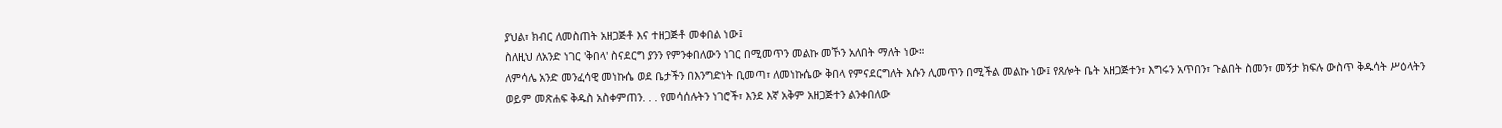ያህል፣ ክብር ለመስጠት አዘጋጅቶ እና ተዘጋጅቶ መቀበል ነው፤
ስለዚህ ለአንድ ነገር 'ቅበላ' ስናደርግ ያንን የምንቀበለውን ነገር በሚመጥን መልኩ መኾን አለበት ማለት ነው።
ለምሳሌ አንድ መንፈሳዊ መነኩሴ ወደ ቤታችን በእንግድነት ቢመጣ፣ ለመነኩሴው ቅበላ የምናደርግለት እሱን ሊመጥን በሚችል መልኩ ነው፤ የጸሎት ቤት አዘጋጅተን፣ እግሩን አጥበን፣ ጉልበት ስመን፣ መኝታ ክፍሉ ውስጥ ቅዱሳት ሥዕላትን ወይም መጽሐፍ ቅዱስ አስቀምጠን. . . የመሳሰሉትን ነገሮች፣ እንደ እኛ አቅም አዘጋጅተን ልንቀበለው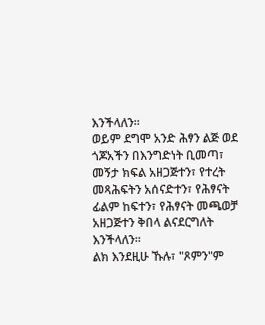እንችላለን።
ወይም ደግሞ አንድ ሕፃን ልጅ ወደ ጎጆአችን በእንግድነት ቢመጣ፣ መኝታ ክፍል አዘጋጅተን፣ የተረት መጻሕፍትን አሰናድተን፣ የሕፃናት ፊልም ከፍተን፣ የሕፃናት መጫወቻ አዘጋጅተን ቅበላ ልናደርግለት እንችላለን።
ልክ እንደዚሁ ኹሉ፣ "ጾምን"ም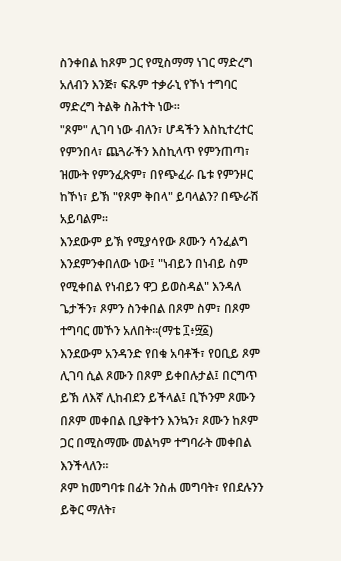ስንቀበል ከጾም ጋር የሚስማማ ነገር ማድረግ አለብን እንጅ፣ ፍጹም ተቃራኒ የኾነ ተግባር ማድረግ ትልቅ ስሕተት ነው።
"ጾም" ሊገባ ነው ብለን፣ ሆዳችን እስኪተረተር የምንበላ፣ ጨጓራችን እስኪላጥ የምንጠጣ፣ ዝሙት የምንፈጽም፣ በየጭፈራ ቤቱ የምንዞር ከኾነ፣ ይኽ "የጾም ቅበላ" ይባላልን? በጭራሽ አይባልም።
እንደውም ይኽ የሚያሳየው ጾሙን ሳንፈልግ እንደምንቀበለው ነው፤ "ነብይን በነብይ ስም የሚቀበል የነብይን ዋጋ ይወስዳል" እንዳለ ጌታችን፣ ጾምን ስንቀበል በጾም ስም፣ በጾም ተግባር መኾን አለበት።(ማቴ ፲፥፵፩)
እንደውም አንዳንድ የበቁ አባቶች፣ የዐቢይ ጾም ሊገባ ሲል ጾሙን በጾም ይቀበሉታል፤ በርግጥ ይኽ ለእኛ ሊከብደን ይችላል፤ ቢኾንም ጾሙን በጾም መቀበል ቢያቅተን እንኳን፣ ጾሙን ከጾም ጋር በሚስማሙ መልካም ተግባራት መቀበል እንችላለን።
ጾም ከመግባቱ በፊት ንስሐ መግባት፣ የበደሉንን ይቅር ማለት፣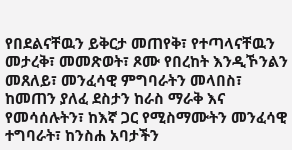የበደልናቸዉን ይቅርታ መጠየቅ፣ የተጣላናቸዉን መታረቅ፣ መመጽወት፣ ጾሙ የበረከት እንዲኾንልን መጸለይ፣ መንፈሳዊ ምግባራትን መላበስ፣ ከመጠን ያለፈ ደስታን ከራስ ማራቅ እና የመሳሰሉትን፣ ከእኛ ጋር የሚስማሙትን መንፈሳዊ ተግባራት፣ ከንስሐ አባታችን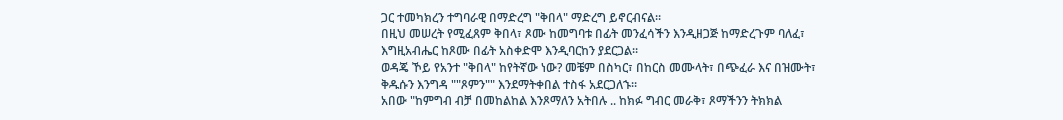ጋር ተመካክረን ተግባራዊ በማድረግ "ቅበላ" ማድረግ ይኖርብናል።
በዚህ መሠረት የሚፈጸም ቅበላ፣ ጾሙ ከመግባቱ በፊት መንፈሳችን እንዲዘጋጅ ከማድረጉም ባለፈ፣ እግዚአብሔር ከጾሙ በፊት አስቀድሞ እንዲባርከን ያደርጋል።
ወዳጄ ኾይ የአንተ "ቅበላ" ከየትኛው ነው? መቼም በስካር፣ በከርስ መሙላት፣ በጭፈራ እና በዝሙት፣ ቅዱሱን እንግዳ ""ጾምን"" እንደማትቀበል ተስፋ አደርጋለኁ።
አበው "ከምግብ ብቻ በመከልከል እንጾማለን አትበሉ .. ከክፉ ግብር መራቅ፣ ጾማችንን ትክክል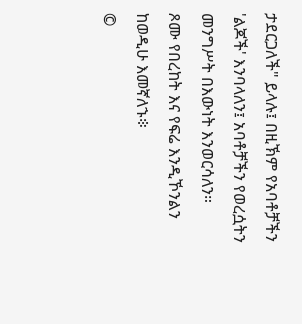ታደርጋለች" ይላሉ፤ በዚኽም የአባቶቻችን 'ልጆች' እንባላለን፤ አባቶቻችን የወረሷትን መንግሥት በእውነት እንወርሳለን።
ጾሙ የበረከት እና የፍሬ እንዲኾንልን ከወዲሁ እመኛለኁ፨
©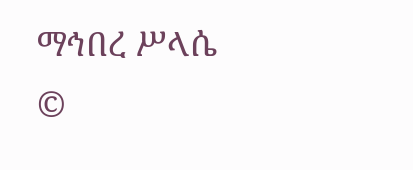ማኅበረ ሥላሴ ©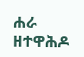ሐራ ዘተዋሕዶ